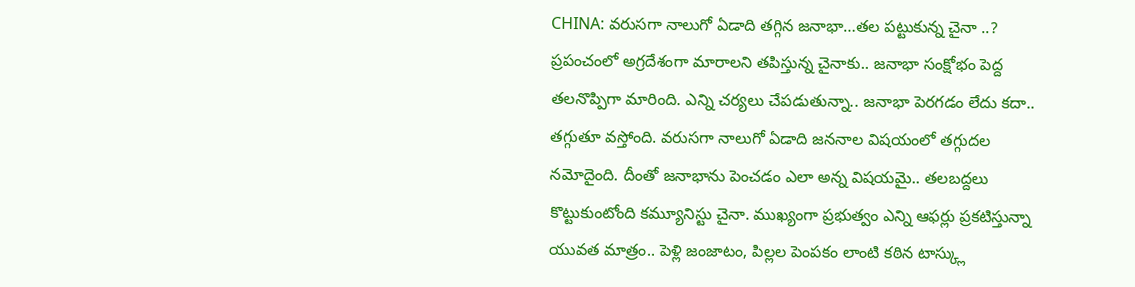CHINA: వరుసగా నాలుగో ఏడాది తగ్గిన జనాభా…తల పట్టుకున్న చైనా ..?
ప్రపంచంలో అగ్రదేశంగా మారాలని తపిస్తున్న చైనాకు.. జనాభా సంక్షోభం పెద్ద తలనొప్పిగా మారింది. ఎన్ని చర్యలు చేపడుతున్నా.. జనాభా పెరగడం లేదు కదా.. తగ్గుతూ వస్తోంది. వరుసగా నాలుగో ఏడాది జననాల విషయంలో తగ్గుదల నమోదైంది. దీంతో జనాభాను పెంచడం ఎలా అన్న విషయమై.. తలబద్దలు కొట్టుకుంటోంది కమ్యూనిస్టు చైనా. ముఖ్యంగా ప్రభుత్వం ఎన్ని ఆఫర్లు ప్రకటిస్తున్నా యువత మాత్రం.. పెళ్లి జంజాటం, పిల్లల పెంపకం లాంటి కఠిన టాస్క్లు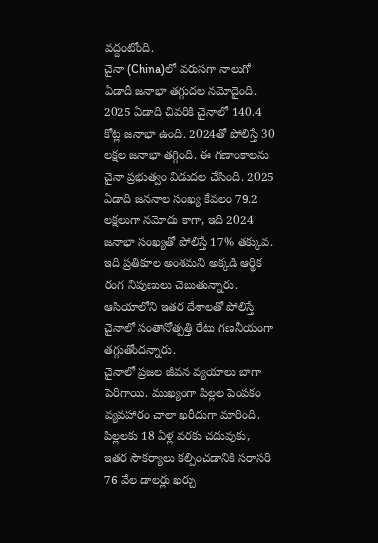వద్దంటోంది.
చైనా (China)లో వరుసగా నాలుగో ఏడాదీ జనాభా తగ్గుదల నమోదైంది. 2025 ఏడాది చివరికి చైనాలో 140.4 కోట్ల జనాభా ఉంది. 2024తో పోలిస్తే 30 లక్షల జనాభా తగ్గింది. ఈ గణాంకాలను చైనా ప్రభుత్వం విడుదల చేసింది. 2025 ఏడాది జననాల సంఖ్య కేవలం 79.2 లక్షలుగా నమోదు కాగా, ఇది 2024 జనాభా సంఖ్యతో పోలిస్తే 17% తక్కువ. ఇది ప్రతికూల అంశమని అక్కడి ఆర్థిక రంగ నిపుణులు చెబుతున్నారు. ఆసియాలోని ఇతర దేశాలతో పోలిస్తే చైనాలో సంతానోత్పత్తి రేటు గణనీయంగా తగ్గుతోందన్నారు.
చైనాలో ప్రజల జీవన వ్యయాలు బాగా పెరిగాయి. ముఖ్యంగా పిల్లల పెంపకం వ్యవహారం చాలా ఖరీదుగా మారింది. పిల్లలకు 18 ఏళ్ల వరకు చదువుకు, ఇతర సౌకర్యాలు కల్పించడానికి సరాసరి 76 వేల డాలర్లు ఖర్చు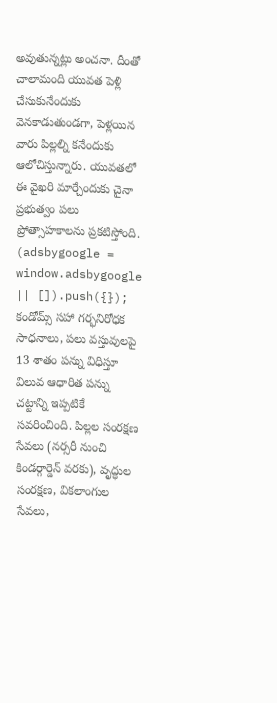అవుతున్నట్లు అంచనా. దీంతో చాలామంది యువత పెళ్లి చేసుకునేందుకు వెనకాడుతుండగా, పెళ్లయిన వారు పిల్లల్ని కనేందుకు ఆలోచిస్తున్నారు. యువతలో ఈ వైఖరి మార్చేందుకు చైనా ప్రభుత్వం పలు ప్రోత్సాహకాలను ప్రకటిస్తోంది.
(adsbygoogle = window.adsbygoogle || []).push({});
కండోమ్స్ సహా గర్భనిరోధక సాధనాలు, పలు వస్తువులపై 13 శాతం పన్ను విధిస్తూ విలువ ఆధారిత పన్ను చట్టాన్ని ఇప్పటికే సవరించింది. పిల్లల సంరక్షణ సేవలు (నర్సరీ నుంచి కిండర్గార్డెన్ వరకు), వృద్ధుల సంరక్షణ, వికలాంగుల సేవలు,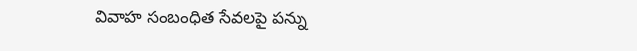వివాహ సంబంధిత సేవలపై పన్ను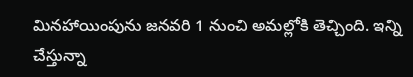మినహాయింపును జనవరి 1 నుంచి అమల్లోకి తెచ్చింది. ఇన్ని చేస్తున్నా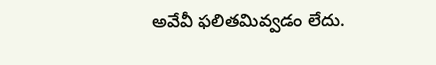అవేవీ ఫలితమివ్వడం లేదు.